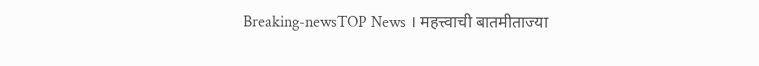Breaking-newsTOP News । महत्त्वाची बातमीताज्या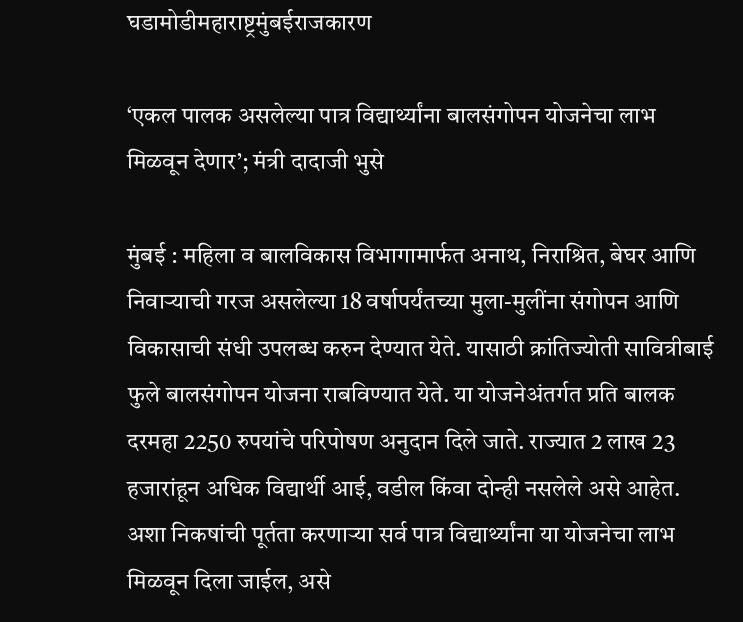घडामोडीमहाराष्ट्रमुंबईराजकारण

‘एकल पालक असलेल्या पात्र विद्यार्थ्यांना बालसंगोपन योजनेचा लाभ मिळवून देणार’; मंत्री दादाजी भुसे

मुंबई : महिला व बालविकास विभागामार्फत अनाथ, निराश्रित, बेघर आणि निवाऱ्याची गरज असलेल्या 18 वर्षापर्यंतच्या मुला-मुलींना संगोपन आणि विकासाची संधी उपलब्ध करुन देण्यात येते. यासाठी क्रांतिज्योती सावित्रीबाई फुले बालसंगोपन योजना राबविण्यात येते. या योजनेअंतर्गत प्रति बालक दरमहा 2250 रुपयांचे परिपोषण अनुदान दिले जाते. राज्यात 2 लाख 23 हजारांहून अधिक विद्यार्थी आई, वडील किंवा दोन्ही नसलेले असे आहेत. अशा निकषांची पूर्तता करणाऱ्या सर्व पात्र विद्यार्थ्यांना या योजनेचा लाभ मिळवून दिला जाईल, असे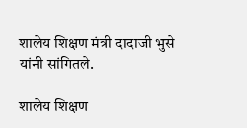शालेय शिक्षण मंत्री दादाजी भुसे यांनी सांगितले.

शालेय शिक्षण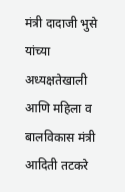मंत्री दादाजी भुसे यांच्या अध्यक्षतेखाली आणि महिला व बालविकास मंत्री आदिती तटकरे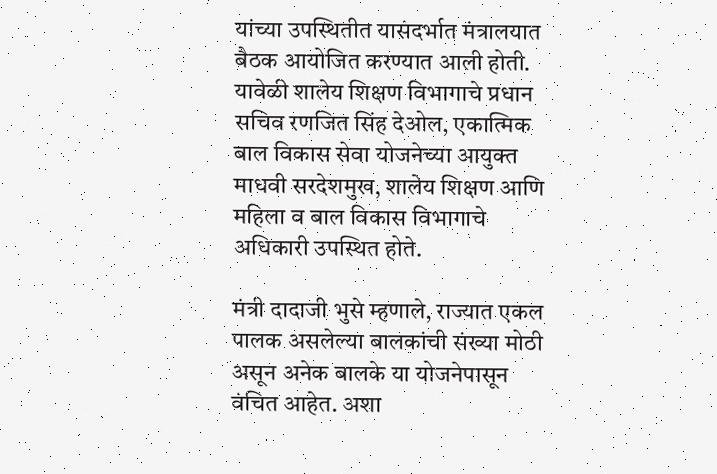यांच्या उपस्थितीत यासंदर्भात मंत्रालयात बैठक आयोजित करण्यात आली होती. यावेळी शालेय शिक्षण विभागाचे प्रधान सचिव रणजित सिंह देओल, एकात्मिक बाल विकास सेवा योजनेच्या आयुक्त माधवी सरदेशमुख, शालेय शिक्षण आणि महिला व बाल विकास विभागाचे अधिकारी उपस्थित होते.

मंत्री दादाजी भुसे म्हणाले, राज्यात एकल पालक असलेल्या बालकांची संख्या मोठी असून अनेक बालके या योजनेपासून वंचित आहेत. अशा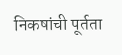निकषांची पूर्तता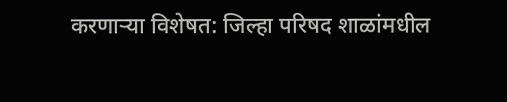करणाऱ्या विशेषत: जिल्हा परिषद शाळांमधील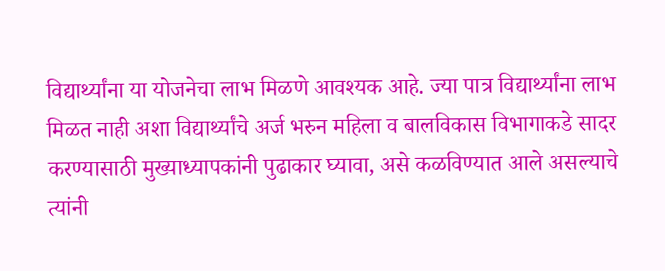विद्यार्थ्यांना या योजनेचा लाभ मिळणे आवश्यक आहे. ज्या पात्र विद्यार्थ्यांना लाभ मिळत नाही अशा विद्यार्थ्यांचे अर्ज भरुन महिला व बालविकास विभागाकडे सादर करण्यासाठी मुख्याध्यापकांनी पुढाकार घ्यावा, असे कळविण्यात आले असल्याचे त्यांनी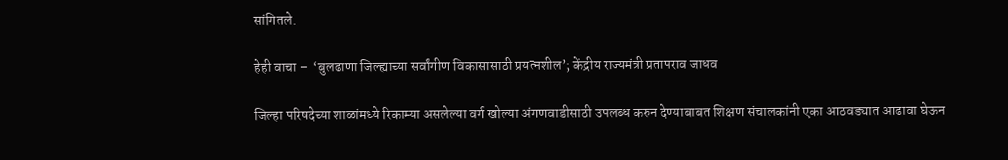सांगितले.

हेही वाचा –  ‘बुलढाणा जिल्ह्याच्या सर्वांगीण विकासासाठी प्रयत्नशील’; केंद्रीय राज्यमंत्री प्रतापराव जाधव

जिल्हा परिषदेच्या शाळांमध्ये रिकाम्या असलेल्या वर्ग खोल्या अंगणवाडीसाठी उपलब्ध करुन देण्याबाबत शिक्षण संचालकांनी एका आठवड्यात आढावा घेऊन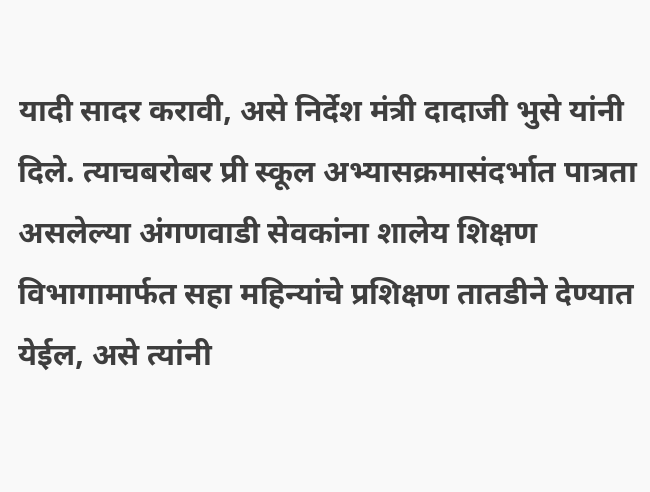यादी सादर करावी, असे निर्देश मंत्री दादाजी भुसे यांनी दिले. त्याचबरोबर प्री स्कूल अभ्यासक्रमासंदर्भात पात्रता असलेल्या अंगणवाडी सेवकांना शालेय शिक्षण विभागामार्फत सहा महिन्यांचे प्रशिक्षण तातडीने देण्यात येईल, असे त्यांनी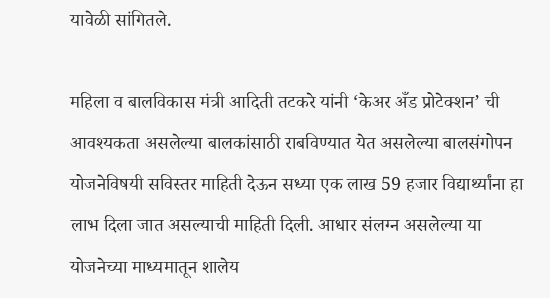यावेळी सांगितले.

महिला व बालविकास मंत्री आदिती तटकरे यांनी ‘केअर अँड प्रोटेक्शन’ ची आवश्यकता असलेल्या बालकांसाठी राबविण्यात येत असलेल्या बालसंगोपन योजनेविषयी सविस्तर माहिती देऊन सध्या एक लाख 59 हजार विद्यार्थ्यांना हा लाभ दिला जात असल्याची माहिती दिली. आधार संलग्न असलेल्या या योजनेच्या माध्यमातून शालेय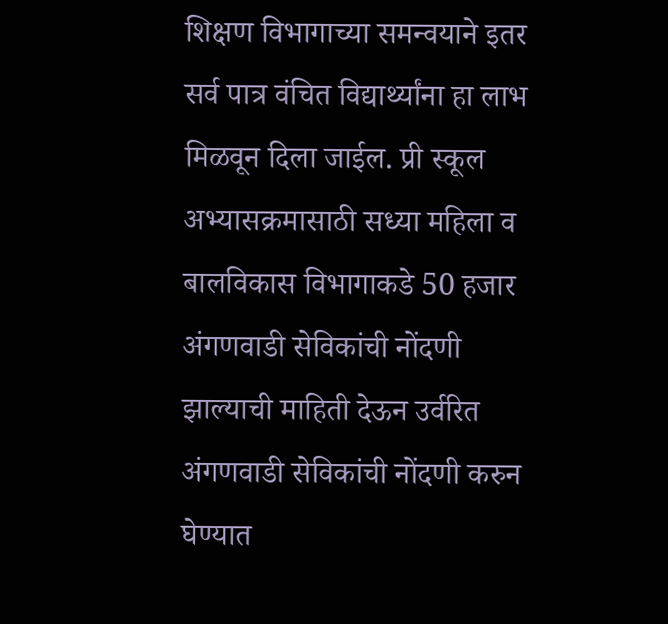शिक्षण विभागाच्या समन्वयाने इतर सर्व पात्र वंचित विद्यार्थ्यांना हा लाभ मिळवून दिला जाईल. प्री स्कूल अभ्यासक्रमासाठी सध्या महिला व बालविकास विभागाकडे 50 हजार अंगणवाडी सेविकांची नोंदणी झाल्याची माहिती देऊन उर्वरित अंगणवाडी सेविकांची नोंदणी करुन घेण्यात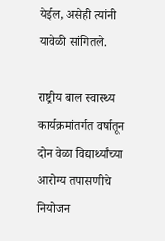येईल, असेही त्यांनी यावेळी सांगितले.

राष्ट्रीय बाल स्वास्थ्य कार्यक्रमांतर्गत वर्षातून दोन वेळा विद्यार्थ्यांच्या आरोग्य तपासणीचे नियोजन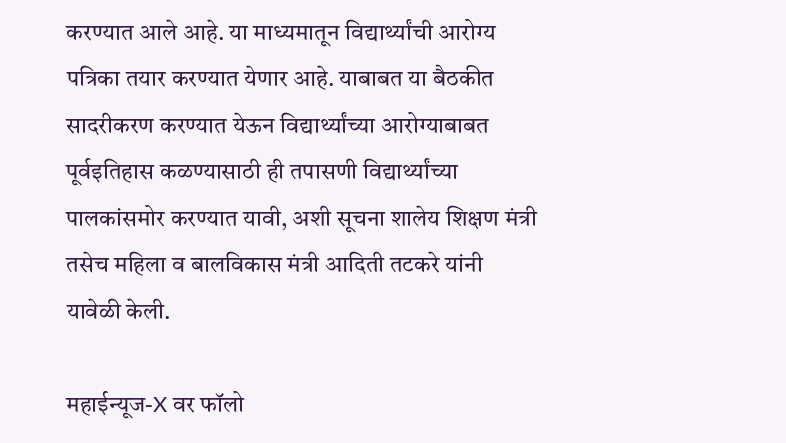करण्यात आले आहे. या माध्यमातून विद्यार्थ्यांची आरोग्य पत्रिका तयार करण्यात येणार आहे. याबाबत या बैठकीत सादरीकरण करण्यात येऊन विद्यार्थ्यांच्या आरोग्याबाबत पूर्वइतिहास कळण्यासाठी ही तपासणी विद्यार्थ्यांच्या पालकांसमोर करण्यात यावी, अशी सूचना शालेय शिक्षण मंत्री तसेच महिला व बालविकास मंत्री आदिती तटकरे यांनी यावेळी केली.

महाईन्यूज-X वर फॉलो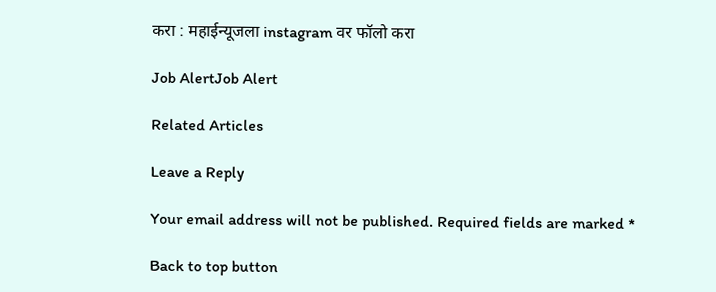करा : महाईन्यूजला instagram वर फॉलो करा

Job AlertJob Alert

Related Articles

Leave a Reply

Your email address will not be published. Required fields are marked *

Back to top button